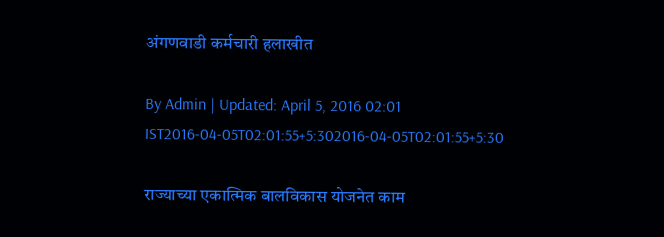अंगणवाडी कर्मचारी हलाखीत

By Admin | Updated: April 5, 2016 02:01 IST2016-04-05T02:01:55+5:302016-04-05T02:01:55+5:30

राज्याच्या एकात्मिक बालविकास योजनेत काम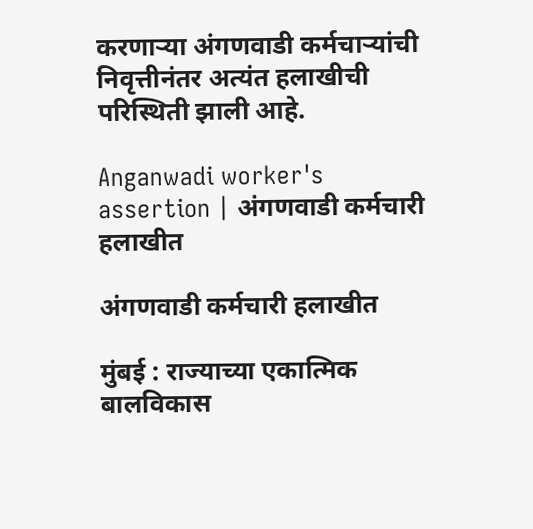करणाऱ्या अंगणवाडी कर्मचाऱ्यांची निवृत्तीनंतर अत्यंत हलाखीची परिस्थिती झाली आहे.

Anganwadi worker's assertion | अंगणवाडी कर्मचारी हलाखीत

अंगणवाडी कर्मचारी हलाखीत

मुंबई : राज्याच्या एकात्मिक बालविकास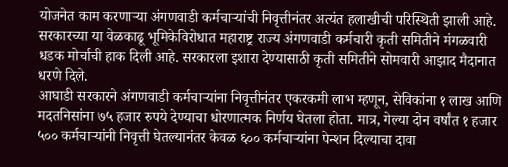योजनेत काम करणाऱ्या अंगणवाडी कर्मचाऱ्यांची निवृत्तीनंतर अत्यंत हलाखीची परिस्थिती झाली आहे. सरकारच्या या वेळकाढू भूमिकेविरोधात महाराष्ट्र राज्य अंगणवाडी कर्मचारी कृती समितीने मंगळवारी धडक मोर्चाची हाक दिली आहे. सरकारला इशारा देण्यासाठी कृती समितीने सोमवारी आझाद मैदानात धरणे दिले.
आघाडी सरकारने अंगणवाडी कर्मचाऱ्यांना निवृत्तीनंतर एकरकमी लाभ म्हणून, सेविकांना १ लाख आणि मदतनिसांना ७५ हजार रुपये देण्याचा धोरणात्मक निर्णय घेतला होता. मात्र, गेल्या दोन वर्षांत १ हजार ५०० कर्मचाऱ्यांनी निवृत्ती घेतल्यानंतर केवळ ६०० कर्मचाऱ्यांना पेन्शन दिल्याचा दावा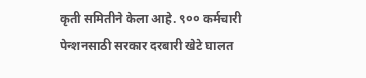कृती समितीने केला आहे. ९०० कर्मचारी पेन्शनसाठी सरकार दरबारी खेटे घालत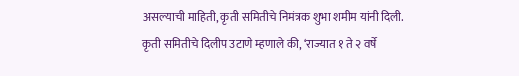असल्याची माहिती, कृती समितीचे निमंत्रक शुभा शमीम यांनी दिली.
कृती समितीचे दिलीप उटाणे म्हणाले की, ‘राज्यात १ ते २ वर्षे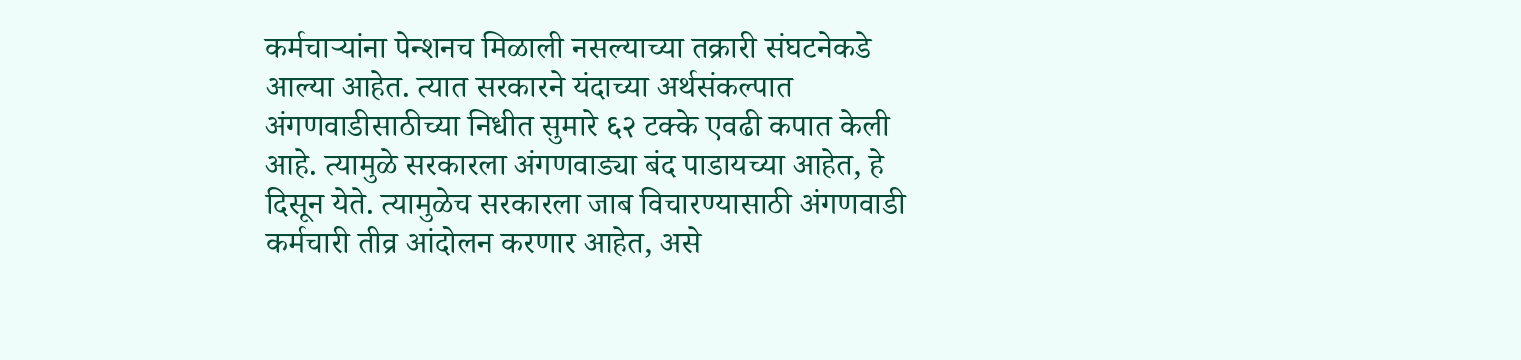कर्मचाऱ्यांना पेन्शनच मिळाली नसल्याच्या तक्रारी संघटनेकडे आल्या आहेत. त्यात सरकारने यंदाच्या अर्थसंकल्पात अंगणवाडीसाठीच्या निधीत सुमारे ६२ टक्के एवढी कपात केली आहे. त्यामुळे सरकारला अंगणवाड्या बंद पाडायच्या आहेत, हे दिसून येते. त्यामुळेच सरकारला जाब विचारण्यासाठी अंगणवाडी कर्मचारी तीव्र आंदोलन करणार आहेत, असे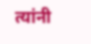त्यांनी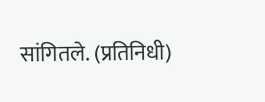सांगितले. (प्रतिनिधी)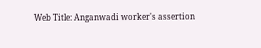Web Title: Anganwadi worker's assertion